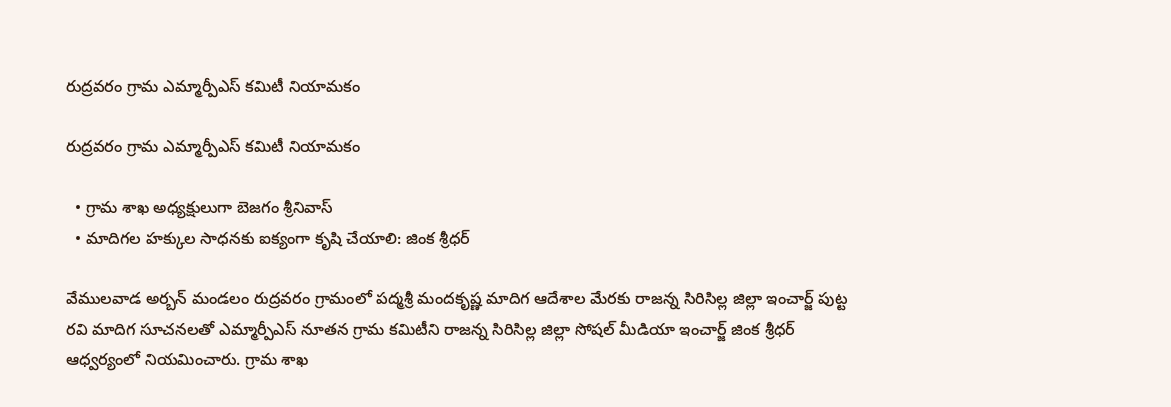రుద్రవరం గ్రామ ఎమ్మార్పీఎస్ కమిటీ నియామకం

రుద్రవరం గ్రామ ఎమ్మార్పీఎస్ కమిటీ నియామకం

  • గ్రామ శాఖ అధ్యక్షులుగా బెజగం శ్రీనివాస్
  • మాదిగల హక్కుల సాధనకు ఐక్యంగా కృషి చేయాలి: జింక శ్రీధర్

వేములవాడ అర్బన్ మండలం రుద్రవరం గ్రామంలో పద్మశ్రీ మందకృష్ణ మాదిగ ఆదేశాల మేరకు రాజన్న సిరిసిల్ల జిల్లా ఇంచార్జ్ పుట్ట రవి మాదిగ సూచనలతో ఎమ్మార్పీఎస్ నూతన గ్రామ కమిటీని రాజన్న సిరిసిల్ల జిల్లా సోషల్ మీడియా ఇంచార్జ్ జింక శ్రీధర్ ఆధ్వర్యంలో నియమించారు. గ్రామ శాఖ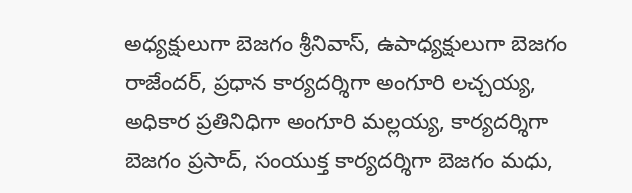అధ్యక్షులుగా బెజగం శ్రీనివాస్, ఉపాధ్యక్షులుగా బెజగం రాజేందర్, ప్రధాన కార్యదర్శిగా అంగూరి లచ్చయ్య, అధికార ప్రతినిధిగా అంగూరి మల్లయ్య, కార్యదర్శిగా బెజగం ప్రసాద్, సంయుక్త కార్యదర్శిగా బెజగం మధు,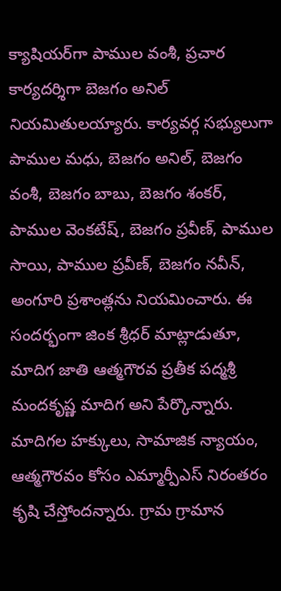క్యాషియర్‌గా పాముల వంశీ, ప్రచార కార్యదర్శిగా బెజగం అనిల్ నియమితులయ్యారు. కార్యవర్గ సభ్యులుగా పాముల మధు, బెజగం అనిల్, బెజగం వంశీ, బెజగం బాబు, బెజగం శంకర్, పాముల వెంకటేష్, బెజగం ప్రవీణ్, పాముల సాయి, పాముల ప్రవీణ్, బెజగం నవీన్, అంగూరి ప్రశాంత్లను నియమించారు. ఈ సందర్భంగా జింక శ్రీధర్ మాట్లాడుతూ, మాదిగ జాతి ఆత్మగౌరవ ప్రతీక పద్మశ్రీ మందకృష్ణ మాదిగ అని పేర్కొన్నారు. మాదిగల హక్కులు, సామాజిక న్యాయం, ఆత్మగౌరవం కోసం ఎమ్మార్పీఎస్ నిరంతరం కృషి చేస్తోందన్నారు. గ్రామ గ్రామాన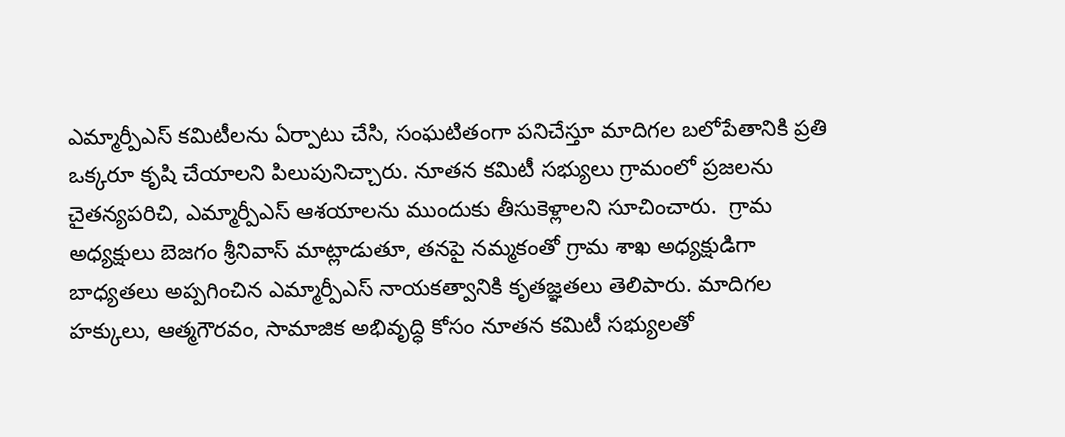ఎమ్మార్పీఎస్ కమిటీలను ఏర్పాటు చేసి, సంఘటితంగా పనిచేస్తూ మాదిగల బలోపేతానికి ప్రతి ఒక్కరూ కృషి చేయాలని పిలుపునిచ్చారు. నూతన కమిటీ సభ్యులు గ్రామంలో ప్రజలను చైతన్యపరిచి, ఎమ్మార్పీఎస్ ఆశయాలను ముందుకు తీసుకెళ్లాలని సూచించారు.  గ్రామ అధ్యక్షులు బెజగం శ్రీనివాస్ మాట్లాడుతూ, తనపై నమ్మకంతో గ్రామ శాఖ అధ్యక్షుడిగా బాధ్యతలు అప్పగించిన ఎమ్మార్పీఎస్ నాయకత్వానికి కృతజ్ఞతలు తెలిపారు. మాదిగల హక్కులు, ఆత్మగౌరవం, సామాజిక అభివృద్ధి కోసం నూతన కమిటీ సభ్యులతో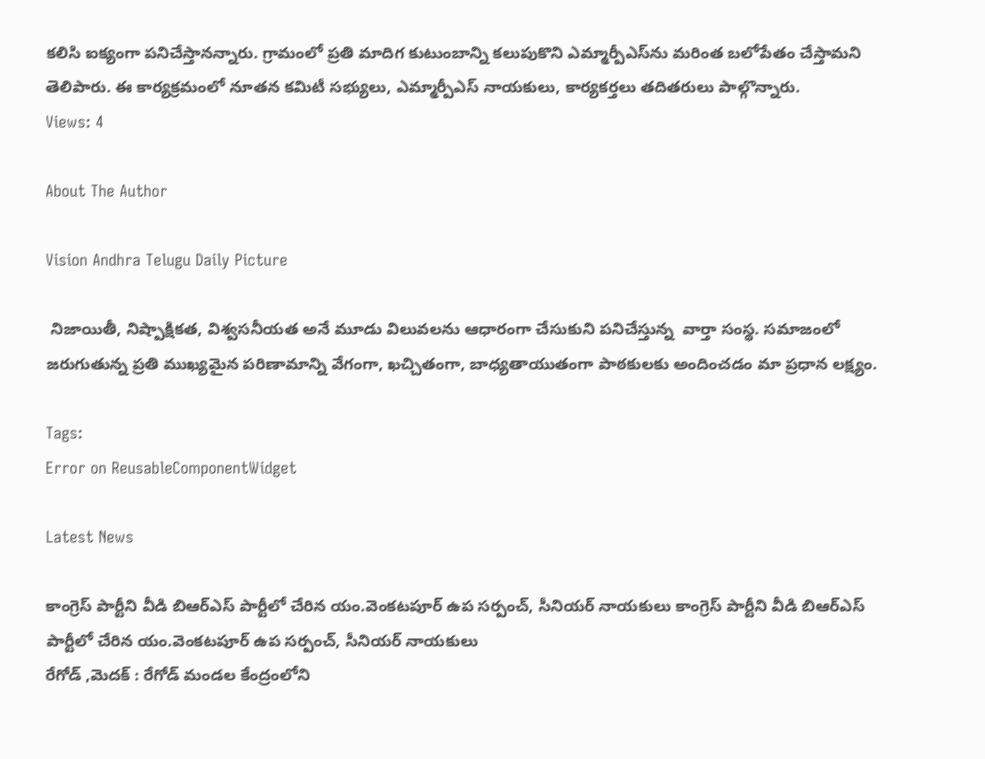కలిసి ఐక్యంగా పనిచేస్తానన్నారు. గ్రామంలో ప్రతి మాదిగ కుటుంబాన్ని కలుపుకొని ఎమ్మార్పీఎస్‌ను మరింత బలోపేతం చేస్తామని తెలిపారు. ఈ కార్యక్రమంలో నూతన కమిటీ సభ్యులు, ఎమ్మార్పీఎస్ నాయకులు, కార్యకర్తలు తదితరులు పాల్గొన్నారు.
Views: 4

About The Author

Vision Andhra Telugu Daily Picture

 నిజాయితీ, నిష్పాక్షికత, విశ్వసనీయత అనే మూడు విలువలను ఆధారంగా చేసుకుని పనిచేస్తున్న  వార్తా సంస్థ. సమాజంలో జరుగుతున్న ప్రతి ముఖ్యమైన పరిణామాన్ని వేగంగా, ఖచ్చితంగా, బాధ్యతాయుతంగా పాఠకులకు అందించడం మా ప్రధాన లక్ష్యం.

Tags:
Error on ReusableComponentWidget

Latest News

కాంగ్రెస్ పార్టీని వీడి బిఆర్ఎస్ పార్టీలో చేరిన యం.వెంకటపూర్ ఉప సర్పంచ్, సీనియర్ నాయకులు కాంగ్రెస్ పార్టీని వీడి బిఆర్ఎస్ పార్టీలో చేరిన యం.వెంకటపూర్ ఉప సర్పంచ్, సీనియర్ నాయకులు
రేగోడ్ ,మెదక్ : రేగోడ్ మండల కేంద్రంలోని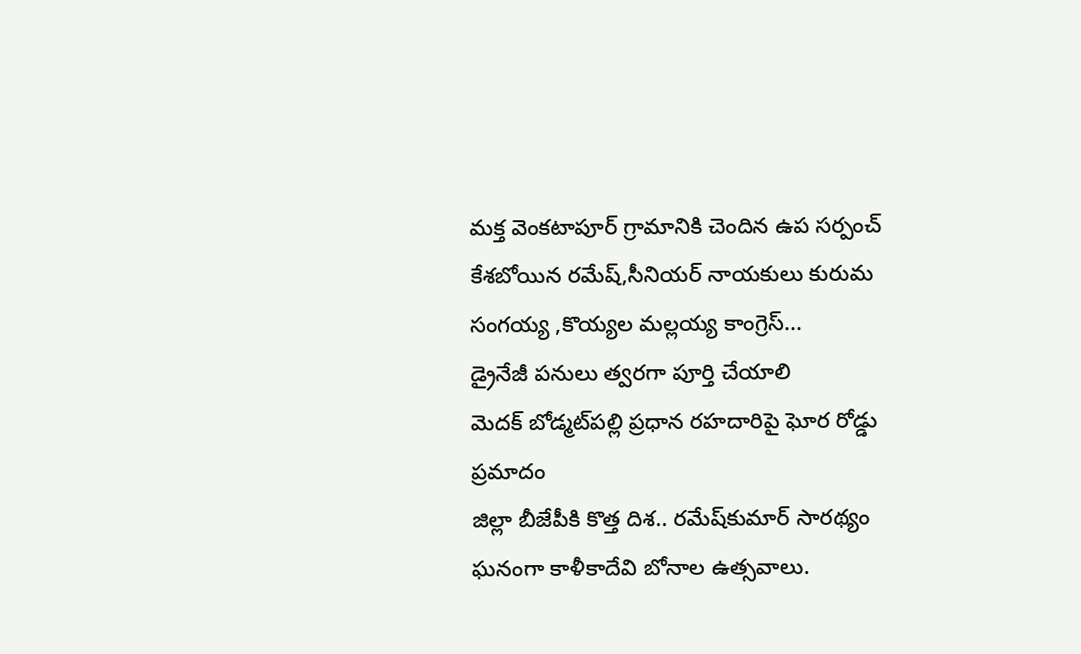మక్త వెంకటాపూర్ గ్రామానికి చెందిన ఉప సర్పంచ్ కేశబోయిన రమేష్,సీనియర్ నాయకులు కురుమ సంగయ్య ,కొయ్యల మల్లయ్య కాంగ్రెస్...
డ్రైనేజీ పనులు త్వరగా పూర్తి చేయాలి
మెదక్ బోడ్మట్‌పల్లి ప్రధాన రహదారిపై ఘోర రోడ్డు ప్రమాదం
జిల్లా బీజేపీకి కొత్త దిశ.. రమేష్‌కుమార్ సారథ్యం
ఘనంగా కాళీకాదేవి బోనాల ఉత్సవాలు.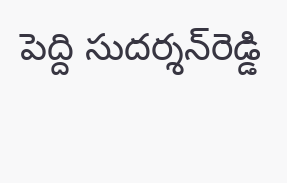పెద్ది సుదర్శన్‌రెడ్డి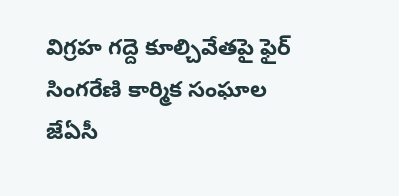విగ్రహ గద్దె కూల్చివేతపై ఫైర్‌
సింగరేణి కార్మిక సంఘాల జేఏసీ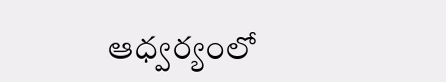ఆధ్వర్యంలో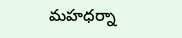మహధర్నా